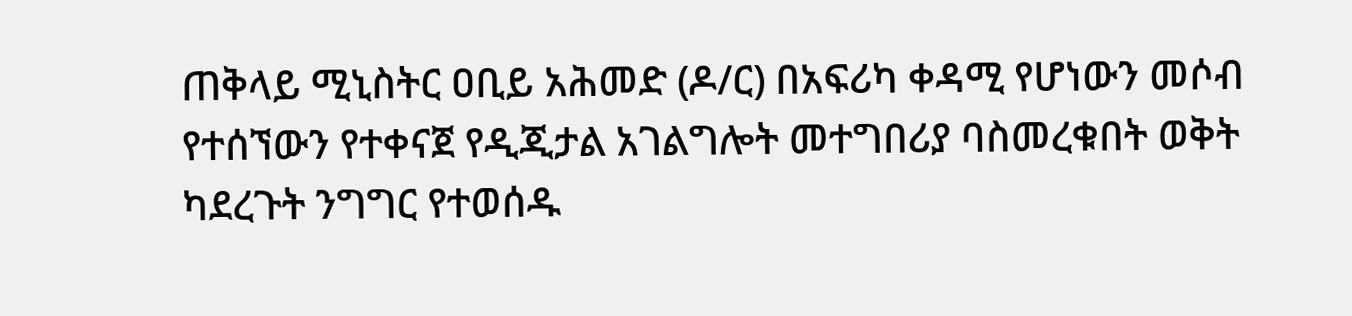ጠቅላይ ሚኒስትር ዐቢይ አሕመድ (ዶ/ር) በአፍሪካ ቀዳሚ የሆነውን መሶብ የተሰኘውን የተቀናጀ የዲጂታል አገልግሎት መተግበሪያ ባስመረቁበት ወቅት ካደረጉት ንግግር የተወሰዱ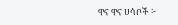ዋና ዋና ሀሳቦች ፦